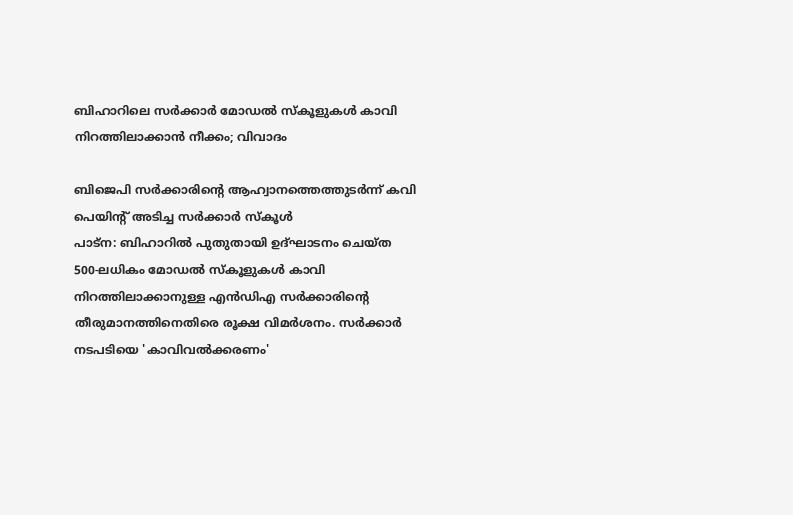ബിഹാറിലെ സർക്കാർ മോഡൽ സ്കൂളുകൾ കാവി നിറത്തിലാക്കാൻ നീക്കം; വിവാദം

ബിജെപി സർക്കാരിന്റെ ആഹ്വാനത്തെത്തുടർന്ന് കവി പെയിന്റ് അടിച്ച സർക്കാർ സ്കൂൾ
പാട്ന: ബിഹാറിൽ പുതുതായി ഉദ്ഘാടനം ചെയ്ത 500-ലധികം മോഡൽ സ്കൂളുകൾ കാവി നിറത്തിലാക്കാനുള്ള എൻഡിഎ സർക്കാരിന്റെ തീരുമാനത്തിനെതിരെ രൂക്ഷ വിമർശനം. സർക്കാർ നടപടിയെ 'കാവിവൽക്കരണം'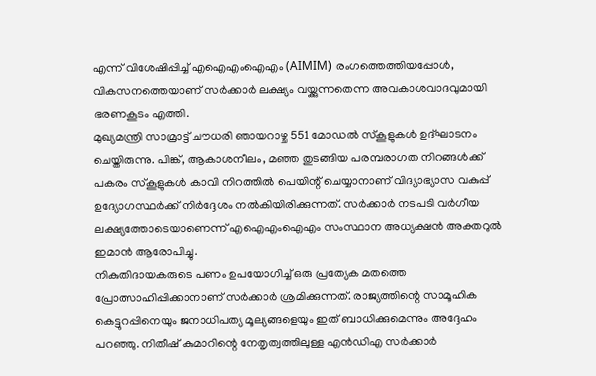എന്ന് വിശേഷിപ്പിച്ച് എഐഎംഐഎം (AIMIM) രംഗത്തെത്തിയപ്പോൾ, വികസനത്തെയാണ് സർക്കാർ ലക്ഷ്യം വയ്ക്കുന്നതെന്ന അവകാശവാദവുമായി ഭരണകൂടം എത്തി.
മുഖ്യമന്ത്രി സാമ്രാട്ട് ചൗധരി ഞായറാഴ്ച 551 മോഡൽ സ്കൂളുകൾ ഉദ്ഘാടനം ചെയ്തിരുന്നു. പിങ്ക്, ആകാശനീലം, മഞ്ഞ തുടങ്ങിയ പരമ്പരാഗത നിറങ്ങൾക്ക് പകരം സ്കൂളുകൾ കാവി നിറത്തിൽ പെയിന്റ് ചെയ്യാനാണ് വിദ്യാഭ്യാസ വകുപ്പ് ഉദ്യോഗസ്ഥർക്ക് നിർദ്ദേശം നൽകിയിരിക്കുന്നത്. സർക്കാർ നടപടി വർഗീയ ലക്ഷ്യത്തോടെയാണെന്ന് എഐഎംഐഎം സംസ്ഥാന അധ്യക്ഷൻ അക്തറുൽ ഇമാൻ ആരോപിച്ചു.
നികുതിദായകരുടെ പണം ഉപയോഗിച്ച് ഒരു പ്രത്യേക മതത്തെ പ്രോത്സാഹിപ്പിക്കാനാണ് സർക്കാർ ശ്രമിക്കുന്നത്. രാജ്യത്തിന്റെ സാമൂഹിക കെട്ടുറപ്പിനെയും ജനാധിപത്യ മൂല്യങ്ങളെയും ഇത് ബാധിക്കുമെന്നും അദ്ദേഹം പറഞ്ഞു. നിതീഷ് കുമാറിന്റെ നേതൃത്വത്തിലുള്ള എൻഡിഎ സർക്കാർ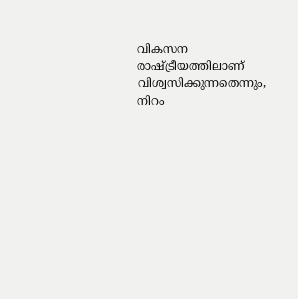വികസന രാഷ്ട്രീയത്തിലാണ് വിശ്വസിക്കുന്നതെന്നും, നിറം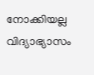നോക്കിയല്ല വിദ്യാഭ്യാസം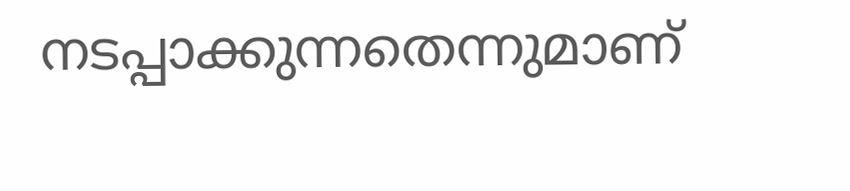നടപ്പാക്കുന്നതെന്നുമാണ്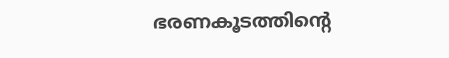ഭരണകൂടത്തിന്റെ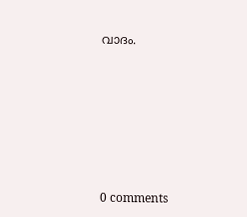വാദം.










0 comments